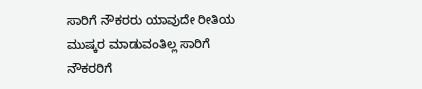ಸಾರಿಗೆ ನೌಕರರು ಯಾವುದೇ ರೀತಿಯ ಮುಷ್ಕರ ಮಾಡುವಂತಿಲ್ಲ ಸಾರಿಗೆ ನೌಕರರಿಗೆ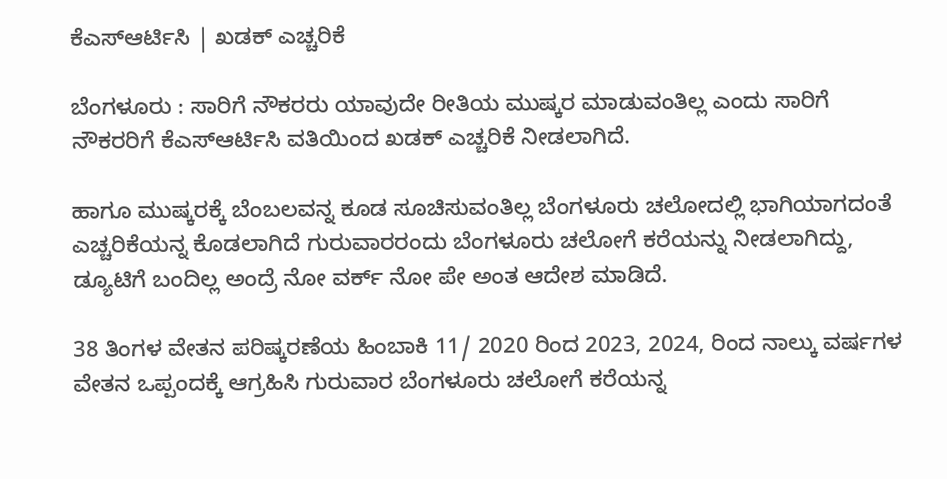ಕೆಎಸ್ಆರ್ಟಿಸಿ | ಖಡಕ್ ಎಚ್ಚರಿಕೆ

ಬೆಂಗಳೂರು : ಸಾರಿಗೆ ನೌಕರರು ಯಾವುದೇ ರೀತಿಯ ಮುಷ್ಕರ ಮಾಡುವಂತಿಲ್ಲ ಎಂದು ಸಾರಿಗೆ ನೌಕರರಿಗೆ ಕೆಎಸ್ಆರ್ಟಿಸಿ ವತಿಯಿಂದ ಖಡಕ್ ಎಚ್ಚರಿಕೆ ನೀಡಲಾಗಿದೆ.

ಹಾಗೂ ಮುಷ್ಕರಕ್ಕೆ ಬೆಂಬಲವನ್ನ ಕೂಡ ಸೂಚಿಸುವಂತಿಲ್ಲ ಬೆಂಗಳೂರು ಚಲೋದಲ್ಲಿ ಭಾಗಿಯಾಗದಂತೆ ಎಚ್ಚರಿಕೆಯನ್ನ ಕೊಡಲಾಗಿದೆ ಗುರುವಾರರಂದು ಬೆಂಗಳೂರು ಚಲೋಗೆ ಕರೆಯನ್ನು ನೀಡಲಾಗಿದ್ದು, ಡ್ಯೂಟಿಗೆ ಬಂದಿಲ್ಲ ಅಂದ್ರೆ ನೋ ವರ್ಕ್ ನೋ ಪೇ ಅಂತ ಆದೇಶ ಮಾಡಿದೆ.

38 ತಿಂಗಳ ವೇತನ ಪರಿಷ್ಕರಣೆಯ ಹಿಂಬಾಕಿ 11/ 2020 ರಿಂದ 2023, 2024, ರಿಂದ ನಾಲ್ಕು ವರ್ಷಗಳ ವೇತನ ಒಪ್ಪಂದಕ್ಕೆ ಆಗ್ರಹಿಸಿ ಗುರುವಾರ ಬೆಂಗಳೂರು ಚಲೋಗೆ ಕರೆಯನ್ನ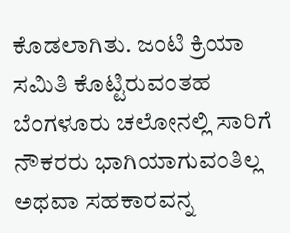ಕೊಡಲಾಗಿತು. ಜಂಟಿ ಕ್ರಿಯಾ ಸಮಿತಿ ಕೊಟ್ಟಿರುವಂತಹ ಬೆಂಗಳೂರು ಚಲೋನಲ್ಲಿ ಸಾರಿಗೆ ನೌಕರರು ಭಾಗಿಯಾಗುವಂತಿಲ್ಲ ಅಥವಾ ಸಹಕಾರವನ್ನ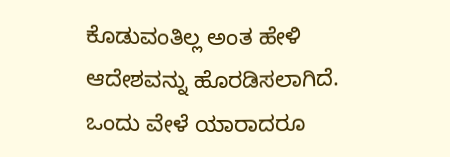ಕೊಡುವಂತಿಲ್ಲ ಅಂತ ಹೇಳಿ ಆದೇಶವನ್ನು ಹೊರಡಿಸಲಾಗಿದೆ. ಒಂದು ವೇಳೆ ಯಾರಾದರೂ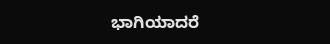ಭಾಗಿಯಾದರೆ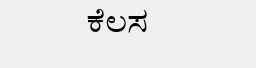ಕೆಲಸ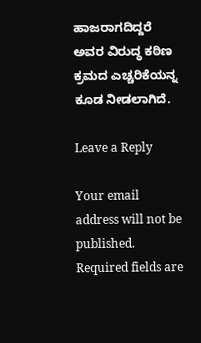ಹಾಜರಾಗದಿದ್ದರೆ ಅವರ ವಿರುದ್ಧ ಕಠಿಣ ಕ್ರಮದ ಎಚ್ಚರಿಕೆಯನ್ನ ಕೂಡ ನೀಡಲಾಗಿದೆ.

Leave a Reply

Your email address will not be published. Required fields are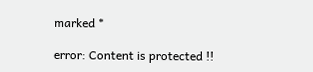marked *

error: Content is protected !!